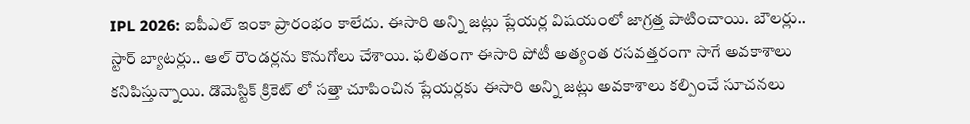IPL 2026: ఐపీఎల్ ఇంకా ప్రారంభం కాలేదు. ఈసారి అన్ని జట్లు ప్లేయర్ల విషయంలో జాగ్రత్త పాటించాయి. బౌలర్లు.. స్టార్ బ్యాటర్లు.. ఆల్ రౌండర్లను కొనుగోలు చేశాయి. ఫలితంగా ఈసారి పోటీ అత్యంత రసవత్తరంగా సాగే అవకాశాలు కనిపిస్తున్నాయి. డొమెస్టిక్ క్రికెట్ లో సత్తా చూపించిన ప్లేయర్లకు ఈసారి అన్ని జట్లు అవకాశాలు కల్పించే సూచనలు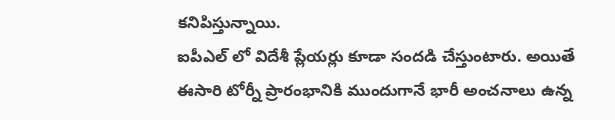కనిపిస్తున్నాయి.
ఐపీఎల్ లో విదేశీ ప్లేయర్లు కూడా సందడి చేస్తుంటారు. అయితే ఈసారి టోర్నీ ప్రారంభానికి ముందుగానే భారీ అంచనాలు ఉన్న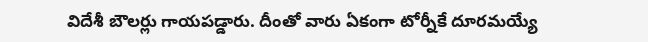విదేశీ బౌలర్లు గాయపడ్డారు. దీంతో వారు ఏకంగా టోర్నీకే దూరమయ్యే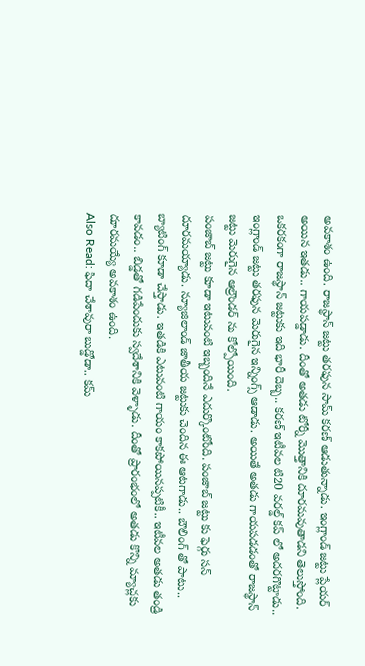అవకాశం ఉంది. రాజస్థాన్ జట్టు తరఫున సామ్ కరణ్ ఆడుతున్నాడు. ఇంగ్లాండ్ జట్టు ప్లేయర్ అయిన ఇతడు.. గాయపడ్డాడు. దీంతో అతడు టోర్నీ మొత్తానికి దూరమవుతాడని తెలుస్తోంది. ఒకరకంగా రాజస్థాన్ జట్టుకు ఇది భారీ దెబ్బ.. కరణ్ ఇటీవల టి20 వరల్డ్ కప్ లో అదరగొట్టాడు.. ఇంగ్లాండ్ జట్టు తరఫున మెరుగైన ఇన్నింగ్స్ ఆడాడు. అయితే అతడు గాయపడడంతో రాజస్థాన్ జట్టు మెరుగైన ఆల్రౌండర్ ను కోల్పోయింది.
పంజాబ్ జట్టు కూడా ఇటువంటి ఇబ్బందినే ఎదుర్కొంటోంది. పంజాబ్ జట్టు కు ఫెర్గు సన్ దూరమయ్యాడు. న్యూజిలాండ్ జాతీయ జట్టుకు చెందిన ఈ ఆటగాడు.. బౌలింగ్ తో పాటు.. బ్యాటింగ్ కూడా చేస్తాడు. ఇతడికి ఎటువంటి గాయం కాకపోయినప్పటికీ.. ఇటీవల అతడు తండ్రి కావడం.. బిడ్డతో గడిపేందుకు స్వదేశానికి వెళ్ళాడు. దీంతో ప్రారంభంలో అతడు కొన్ని మ్యాచ్లకు దూరమయ్యే అవకాశం ఉంది.
Also Read: ఫిదా చేశావురా బుడ్డోడా.. కమ్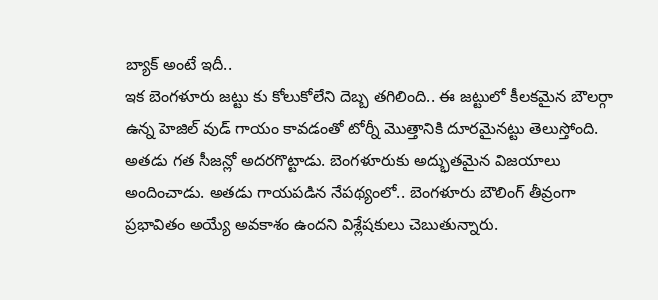బ్యాక్ అంటే ఇదీ..
ఇక బెంగళూరు జట్టు కు కోలుకోలేని దెబ్బ తగిలింది.. ఈ జట్టులో కీలకమైన బౌలర్గా ఉన్న హెజిల్ వుడ్ గాయం కావడంతో టోర్నీ మొత్తానికి దూరమైనట్టు తెలుస్తోంది. అతడు గత సీజన్లో అదరగొట్టాడు. బెంగళూరుకు అద్భుతమైన విజయాలు అందించాడు. అతడు గాయపడిన నేపథ్యంలో.. బెంగళూరు బౌలింగ్ తీవ్రంగా ప్రభావితం అయ్యే అవకాశం ఉందని విశ్లేషకులు చెబుతున్నారు.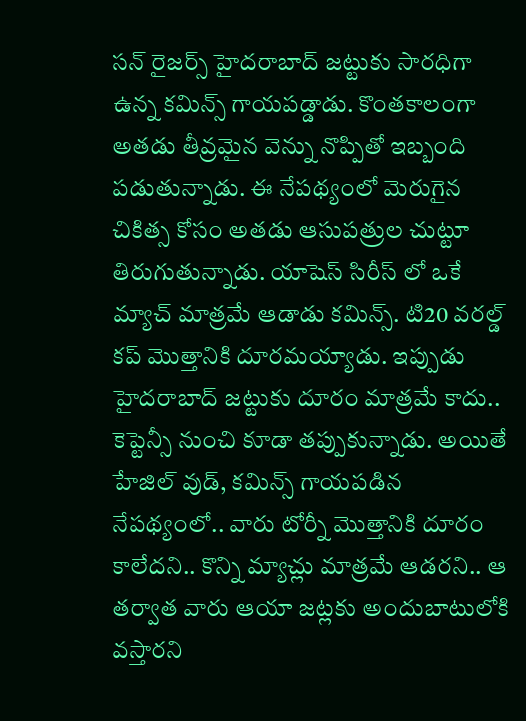సన్ రైజర్స్ హైదరాబాద్ జట్టుకు సారధిగా ఉన్న కమిన్స్ గాయపడ్డాడు. కొంతకాలంగా అతడు తీవ్రమైన వెన్ను నొప్పితో ఇబ్బంది పడుతున్నాడు. ఈ నేపథ్యంలో మెరుగైన చికిత్స కోసం అతడు ఆసుపత్రుల చుట్టూ తిరుగుతున్నాడు. యాషెస్ సిరీస్ లో ఒకే మ్యాచ్ మాత్రమే ఆడాడు కమిన్స్. టి20 వరల్డ్ కప్ మొత్తానికి దూరమయ్యాడు. ఇప్పుడు హైదరాబాద్ జట్టుకు దూరం మాత్రమే కాదు.. కెప్టెన్సీ నుంచి కూడా తప్పుకున్నాడు. అయితే హేజిల్ వుడ్, కమిన్స్ గాయపడిన నేపథ్యంలో.. వారు టోర్నీ మొత్తానికి దూరం కాలేదని.. కొన్ని మ్యాచ్లు మాత్రమే ఆడరని.. ఆ తర్వాత వారు ఆయా జట్లకు అందుబాటులోకి వస్తారని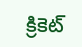క్రికెట్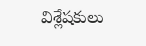విశ్లేషకులు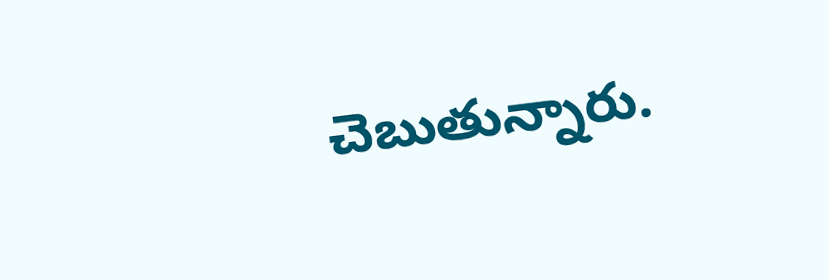చెబుతున్నారు.